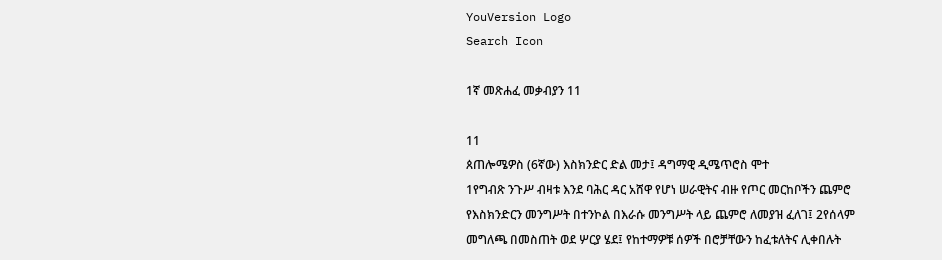YouVersion Logo
Search Icon

1ኛ መጽሐፈ መቃብያን 11

11
ጰጠሎሜዎስ (6ኛው) እስክንድር ድል መታ፤ ዳግማዊ ዲሜጥሮስ ሞተ
1የግብጽ ንጉሥ ብዛቱ እንደ ባሕር ዳር አሸዋ የሆነ ሠራዊትና ብዙ የጦር መርከቦችን ጨምሮ የእስክንድርን መንግሥት በተንኮል በእራሱ መንግሥት ላይ ጨምሮ ለመያዝ ፈለገ፤ 2የሰላም መግለጫ በመስጠት ወደ ሦርያ ሄደ፤ የከተማዎቹ ሰዎች በሮቻቸውን ከፈቱለትና ሊቀበሉት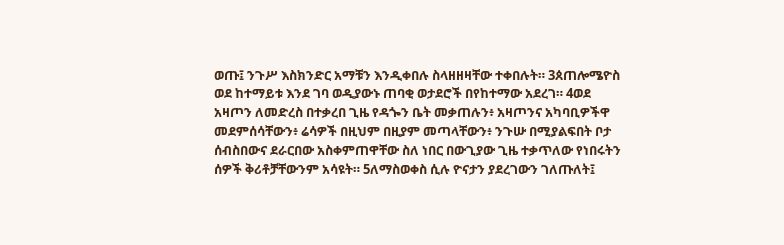ወጡ፤ ንጉሥ እስክንድር አማቹን እንዲቀበሉ ስላዘዘዛቸው ተቀበሉት። 3ጰጠሎሜዮስ ወደ ከተማይቱ እንደ ገባ ወዲያውኑ ጠባቂ ወታደሮች በየከተማው አደረገ። 4ወደ አዛጦን ለመድረስ በተቃረበ ጊዜ የዳጐን ቤት መቃጠሉን፥ አዛጦንና አካባቢዎችዋ መደምሰሳቸውን፥ ሬሳዎች በዚህም በዚያም መጣላቸውን፥ ንጉሡ በሚያልፍበት ቦታ ሰብስበውና ደራርበው አስቀምጠዋቸው ስለ ነበር በውጊያው ጊዜ ተቃጥለው የነበሩትን ሰዎች ቅሪቶቻቸውንም አሳዩት። 5ለማስወቀስ ሲሉ ዮናታን ያደረገውን ገለጡለት፤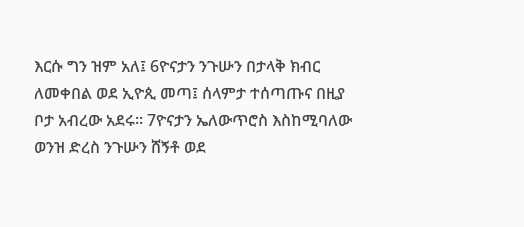እርሱ ግን ዝም አለ፤ 6ዮናታን ንጉሡን በታላቅ ክብር ለመቀበል ወደ ኢዮጲ መጣ፤ ሰላምታ ተሰጣጡና በዚያ ቦታ አብረው አደሩ። 7ዮናታን ኤለውጥሮስ እስከሚባለው ወንዝ ድረስ ንጉሡን ሸኝቶ ወደ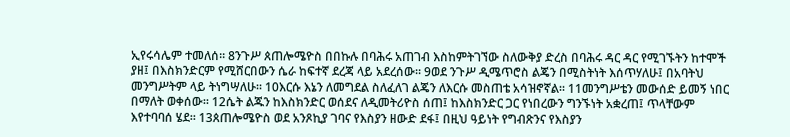ኢየሩሳሌም ተመለሰ። 8ንጉሥ ጰጠሎሜዮስ በበኩሉ በባሕሩ አጠገብ እስከምትገኘው ስለውቅያ ድረስ በባሕሩ ዳር ዳር የሚገኙትን ከተሞች ያዘ፤ በእስክንድርም የሚሸርበውን ሴራ ከፍተኛ ደረጃ ላይ አደረሰው። 9ወደ ንጉሥ ዲሜጥሮስ ልጄን በሚስትነት እሰጥሃለሁ፤ በአባትህ መንግሥትም ላይ ትነግሣለሁ። 10እርሱ እኔን ለመግደል ስለፈለገ ልጄን ለእርሱ መስጠቴ አሳዝኖኛል። 11መንግሥቴን መውሰድ ይመኝ ነበር በማለት ወቀሰው። 12ሴት ልጁን ከእስክንድር ወሰደና ለዲመትሪዮስ ሰጠ፤ ከእስክንድር ጋር የነበረውን ግንኙነት አቋረጠ፤ ጥላቸውም እየተባባሰ ሄደ። 13ጰጠሎሜዮስ ወደ አንጾኪያ ገባና የእስያን ዘውድ ደፋ፤ በዚህ ዓይነት የግብጽንና የእስያን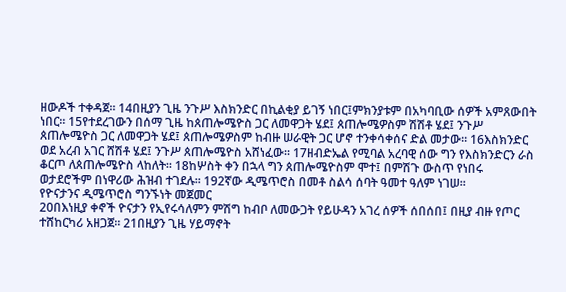ዘውዶች ተቀዳጀ። 14በዚያን ጊዜ ንጉሥ እስክንድር በኪልቂያ ይገኝ ነበር፤ምክንያቱም በአካባቢው ሰዎች አምጸውበት ነበር። 15የተደረገውን በሰማ ጊዜ ከጰጠሎሜዮስ ጋር ለመዋጋት ሄደ፤ ጰጠሎሜዎስም ሽሽቶ ሄደ፤ ንጉሥ ጰጠሎሜዮስ ጋር ለመዋጋት ሄደ፤ ጰጠሎሜዎስም ከብዙ ሠራዊት ጋር ሆኖ ተንቀሳቀሰና ድል መታው። 16እስክንድር ወደ አረብ አገር ሸሽቶ ሄደ፤ ንጉሥ ጰጠሎሜዮስ አሸነፈው። 17ዘብድኤል የሚባል አረባዊ ሰው ግን የእስክንድርን ራስ ቆርጦ ለጰጠሎሜዮስ ላከለት። 18ከሦስት ቀን በኋላ ግን ጰጠሎሜዮስም ሞተ፤ በምሽጉ ውስጥ የነበሩ ወታደሮችም በነዋሪው ሕዝብ ተገደሉ። 192ኛው ዲሜጥሮስ በመቶ ስልሳ ሰባት ዓመተ ዓለም ነገሠ።
የዮናታንና ዲሜጥሮስ ግንኙነት መጀመር
20በእነዚያ ቀኖች ዮናታን የኢየሩሳለምን ምሽግ ከብቦ ለመውጋት የይሁዳን አገረ ሰዎች ሰበሰበ፤ በዚያ ብዙ የጦር ተሸከርካሪ አዘጋጀ። 21በዚያን ጊዜ ሃይማኖት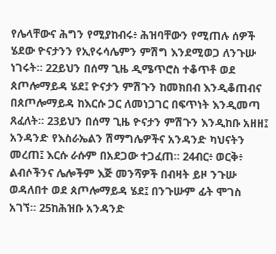የሌላቸውና ሕግን የሚያከብሩ፥ ሕዝባቸውን የሚጠሉ ሰዎች ሄደው ዮናታንን የኢየሩሳሌምን ምሽግ እንደሚወጋ ለንጉሡ ነገሩት። 22ይህን በሰማ ጊዜ ዲሜጥሮስ ተቆጥቶ ወደ ጰጦሎማይዳ ሄደ፤ ዮናታን ምሽጉን ከመክበብ እንዲቆጠብና በጰጦሎማይዳ ከእርሱ ጋር ለመነጋገር በፍጥነት እንዲመጣ ጸፈለት። 23ይህን በሰማ ጊዜ ዮናታን ምሽጉን እንዲከቡ አዘዘ፤ አንዳንድ የእስራኤልን ሽማግሌዎችና አንዳንድ ካህናትን መረጠ፤ እርሱ ራሱም በአደጋው ተጋፈጠ። 24ብር፥ ወርቅ፥ ልብሶችንና ሌሎችም እጅ መንሻዎች በብዛት ይዞ ንጉሡ ወዳለበተ ወደ ጰጦሎማይዳ ሄደ፤ በንጉሡም ፊት ሞገስ አገኘ። 25ከሕዝቡ አንዳንድ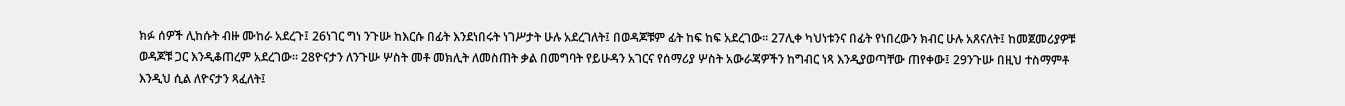ክፉ ሰዎች ሊከሱት ብዙ ሙከራ አደረጉ፤ 26ነገር ግነ ንጉሡ ከእርሱ በፊት እንደነበሩት ነገሥታት ሁሉ አደረገለት፤ በወዳጆቹም ፊት ከፍ ከፍ አደረገው። 27ሊቀ ካህነቱንና በፊት የነበረውን ክብር ሁሉ አጸናለት፤ ከመጀመሪያዎቹ ወዳጆቹ ጋር እንዲቆጠረም አደረገው። 28ዮናታን ለንጉሡ ሦስት መቶ መክሊት ለመስጠት ቃል በመግባት የይሁዳን አገርና የሰማሪያ ሦስት አውራጃዎችን ከግብር ነጻ እንዲያወጣቸው ጠየቀው፤ 29ንጉሡ በዚህ ተስማምቶ እንዲህ ሲል ለዮናታን ጻፈለት፤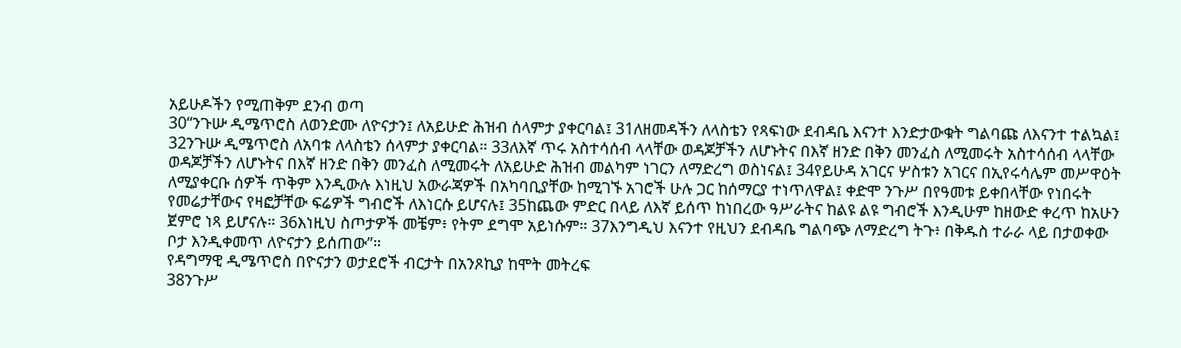አይሁዶችን የሚጠቅም ደንብ ወጣ
30“ንጉሡ ዲሜጥሮስ ለወንድሙ ለዮናታን፤ ለአይሁድ ሕዝብ ሰላምታ ያቀርባል፤ 31ለዘመዳችን ለላስቴን የጻፍነው ደብዳቤ እናንተ እንድታውቁት ግልባጩ ለእናንተ ተልኳል፤ 32ንጉሡ ዲሜጥሮስ ለአባቱ ለላስቴን ሰላምታ ያቀርባል። 33ለእኛ ጥሩ አስተሳሰብ ላላቸው ወዳጆቻችን ለሆኑትና በእኛ ዘንድ በቅን መንፈስ ለሚመሩት አስተሳሰብ ላላቸው ወዳጆቻችን ለሆኑትና በእኛ ዘንድ በቅን መንፈስ ለሚመሩት ለአይሁድ ሕዝብ መልካም ነገርን ለማድረግ ወስነናል፤ 34የይሁዳ አገርና ሦስቱን አገርና በኢየሩሳሌም መሥዋዕት ለሚያቀርቡ ሰዎች ጥቅም እንዲውሉ እነዚህ አውራጃዎች በአካባቢያቸው ከሚገኙ አገሮች ሁሉ ጋር ከሰማርያ ተነጥለዋል፤ ቀድሞ ንጉሥ በየዓመቱ ይቀበላቸው የነበሩት የመሬታቸውና የዛፎቻቸው ፍሬዎች ግብሮች ለእነርሱ ይሆናሉ፤ 35ከጨው ምድር በላይ ለእኛ ይሰጥ ከነበረው ዓሥራትና ከልዩ ልዩ ግብሮች እንዲሁም ከዘውድ ቀረጥ ከአሁን ጀምሮ ነጻ ይሆናሉ። 36እነዚህ ስጦታዎች መቼም፥ የትም ደግሞ አይነሱም። 37እንግዲህ እናንተ የዚህን ደብዳቤ ግልባጭ ለማድረግ ትጉ፥ በቅዱስ ተራራ ላይ በታወቀው ቦታ እንዲቀመጥ ለዮናታን ይሰጠው”።
የዳግማዊ ዲሜጥሮስ በዮናታን ወታደሮች ብርታት በአንጾኪያ ከሞት መትረፍ
38ንጉሥ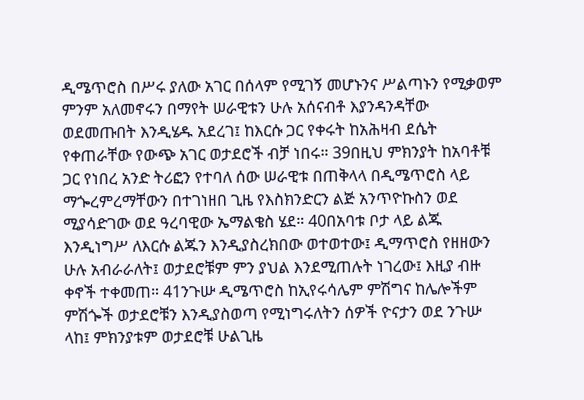ዲሜጥሮስ በሥሩ ያለው አገር በሰላም የሚገኝ መሆኑንና ሥልጣኑን የሚቃወም ምንም አለመኖሩን በማየት ሠራዊቱን ሁሉ አሰናብቶ እያንዳንዳቸው ወደመጡበት እንዲሄዱ አደረገ፤ ከእርሱ ጋር የቀሩት ከአሕዛብ ደሴት የቀጠራቸው የውጭ አገር ወታደሮች ብቻ ነበሩ። 39በዚህ ምክንያት ከአባቶቹ ጋር የነበረ አንድ ትሪፎን የተባለ ሰው ሠራዊቱ በጠቅላላ በዲሜጥሮስ ላይ ማጐረምረማቸውን በተገነዘበ ጊዜ የእስክንድርን ልጅ አንጥዮኩስን ወደ ሚያሳድገው ወደ ዓረባዊው ኤማልቄስ ሄደ። 40በአባቱ ቦታ ላይ ልጁ እንዲነግሥ ለእርሱ ልጁን እንዲያስረክበው ወተወተው፤ ዲማጥሮስ የዘዘውን ሁሉ አብራራለት፤ ወታደሮቹም ምን ያህል እንደሚጠሉት ነገረው፤ እዚያ ብዙ ቀኖች ተቀመጠ። 41ንጉሡ ዲሜጥሮስ ከኢየሩሳሌም ምሽግና ከሌሎችም ምሽጐች ወታደሮቹን እንዲያስወጣ የሚነግሩለትን ሰዎች ዮናታን ወደ ንጉሡ ላከ፤ ምክንያቱም ወታደሮቹ ሁልጊዜ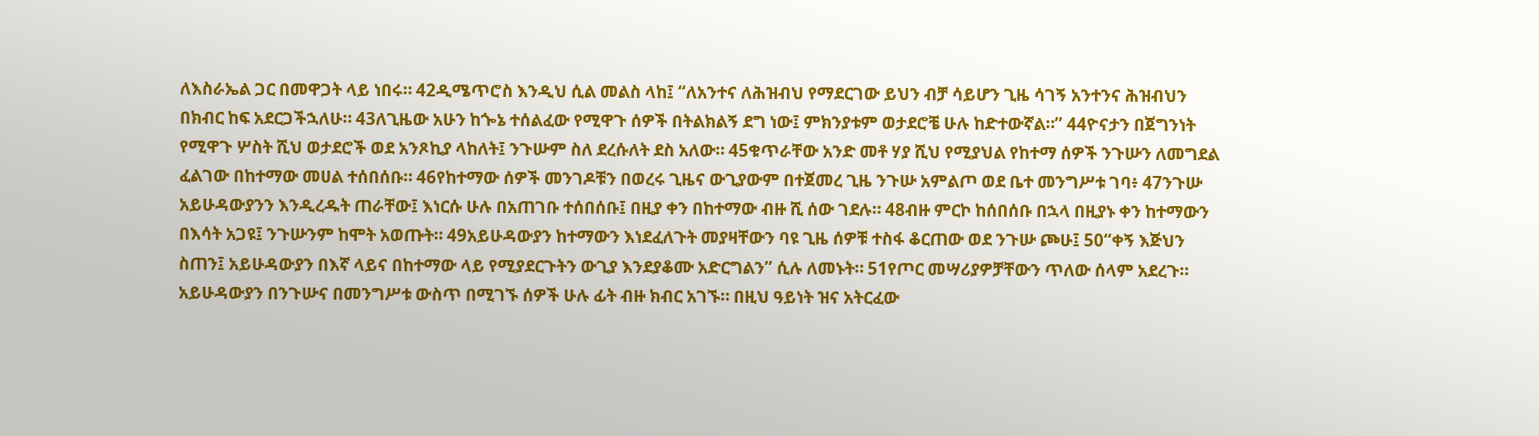ለእስራኤል ጋር በመዋጋት ላይ ነበሩ። 42ዲሜጥሮስ እንዲህ ሲል መልስ ላከ፤ “ለአንተና ለሕዝብህ የማደርገው ይህን ብቻ ሳይሆን ጊዜ ሳገኝ አንተንና ሕዝብህን በክብር ከፍ አደርጋችኋለሁ። 43ለጊዜው አሁን ከጐኔ ተሰልፈው የሚዋጉ ሰዎች በትልክልኝ ደግ ነው፤ ምክንያቱም ወታደሮቼ ሁሉ ከድተውኛል።” 44ዮናታን በጀግንነት የሚዋጉ ሦስት ሺህ ወታደሮች ወደ አንጾኪያ ላከለት፤ ንጉሡም ስለ ደረሱለት ደስ አለው። 45ቁጥራቸው አንድ መቶ ሃያ ሺህ የሚያህል የከተማ ሰዎች ንጉሡን ለመግደል ፈልገው በከተማው መሀል ተሰበሰቡ። 46የከተማው ሰዎች መንገዶቹን በወረሩ ጊዜና ውጊያውም በተጀመረ ጊዜ ንጉሡ አምልጦ ወደ ቤተ መንግሥቱ ገባ፥ 47ንጉሡ አይሁዳውያንን እንዲረዱት ጠራቸው፤ እነርሱ ሁሉ በአጠገቡ ተሰበሰቡ፤ በዚያ ቀን በከተማው ብዙ ሺ ሰው ገደሉ። 48ብዙ ምርኮ ከሰበሰቡ በኋላ በዚያኑ ቀን ከተማውን በእሳት አጋዩ፤ ንጉሡንም ከሞት አወጡት። 49አይሁዳውያን ከተማውን እነደፈለጉት መያዛቸውን ባዩ ጊዜ ሰዎቹ ተስፋ ቆርጠው ወደ ንጉሡ ጮሁ፤ 50“ቀኝ እጅህን ስጠን፤ አይሁዳውያን በእኛ ላይና በከተማው ላይ የሚያደርጉትን ውጊያ እንደያቆሙ አድርግልን” ሲሉ ለመኑት። 51የጦር መሣሪያዎቻቸውን ጥለው ሰላም አደረጉ። አይሁዳውያን በንጉሡና በመንግሥቱ ውስጥ በሚገኙ ሰዎች ሁሉ ፊት ብዙ ክብር አገኙ። በዚህ ዓይነት ዝና አትርፈው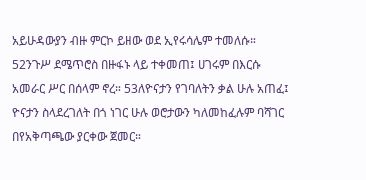አይሁዳውያን ብዙ ምርኮ ይዘው ወደ ኢየሩሳሌም ተመለሱ። 52ንጉሥ ደሜጥሮስ በዙፋኑ ላይ ተቀመጠ፤ ሀገሩም በእርሱ አመራር ሥር በሰላም ኖረ። 53ለዮናታን የገባለትን ቃል ሁሉ አጠፈ፤ ዮናታን ስላደረገለት በጎ ነገር ሁሉ ወሮታውን ካለመከፈሉም ባሻገር በየአቅጣጫው ያርቀው ጀመር።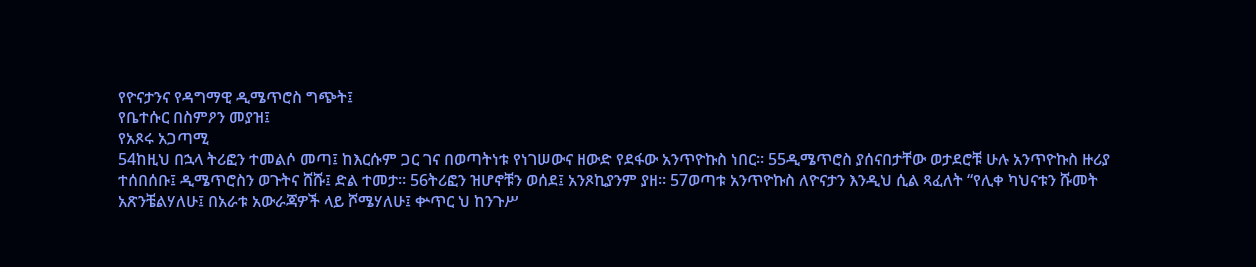የዮናታንና የዳግማዊ ዲሜጥሮስ ግጭት፤
የቤተሱር በስምዖን መያዝ፤
የአጾሩ አጋጣሚ
54ከዚህ በኋላ ትሪፎን ተመልሶ መጣ፤ ከእርሱም ጋር ገና በወጣትነቱ የነገሠውና ዘውድ የደፋው አንጥዮኩስ ነበር። 55ዲሜጥሮስ ያሰናበታቸው ወታደሮቹ ሁሉ አንጥዮኩስ ዙሪያ ተሰበሰቡ፤ ዲሜጥሮስን ወጉትና ሸሹ፤ ድል ተመታ። 56ትሪፎን ዝሆኖቹን ወሰደ፤ አንጾኪያንም ያዘ። 57ወጣቱ አንጥዮኩስ ለዮናታን እንዲህ ሲል ጻፈለት “የሊቀ ካህናቱን ሹመት አጽንቼልሃለሁ፤ በአራቱ አውራጃዎች ላይ ሾሜሃለሁ፤ ቍጥር ህ ከንጉሥ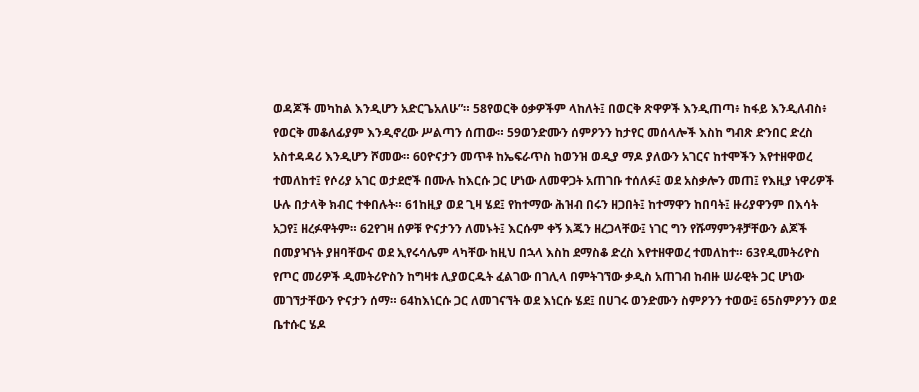ወዳጆች መካከል እንዲሆን አድርጌአለሁ”። 58የወርቅ ዕቃዎችም ላከለት፤ በወርቅ ጽዋዎች እንዲጠጣ፥ ከፋይ እንዲለብስ፥ የወርቅ መቆለፊያም እንዲኖረው ሥልጣን ሰጠው። 59ወንድሙን ሰምዖንን ከታየር መሰላሎች እስከ ግብጽ ድንበር ድረስ አስተዳዳሪ እንዲሆን ሾመው። 60ዮናታን መጥቶ ከኤፍራጥስ ከወንዝ ወዲያ ማዶ ያለውን አገርና ከተሞችን እየተዘዋወረ ተመለከተ፤ የሶሪያ አገር ወታደሮች በሙሉ ከእርሱ ጋር ሆነው ለመዋጋት አጠገቡ ተሰለፉ፤ ወደ አስቃሎን መጠ፤ የእዚያ ነዋሪዎች ሁሉ በታላቅ ክብር ተቀበሉት። 61ከዚያ ወደ ጊዛ ሄደ፤ የከተማው ሕዝብ በሩን ዘጋበት፤ ከተማዋን ከበባት፤ ዙሪያዋንም በእሳት አጋየ፤ ዘረፉዋትም። 62የገዛ ሰዎቹ ዮናታንን ለመኑት፤ እርሱም ቀኝ እጁን ዘረጋላቸው፤ ነገር ግን የሹማምንቶቻቸውን ልጆች በመያዣነት ያዘባቸውና ወደ ኢየሩሳሌም ላካቸው ከዚህ በኋላ እስከ ደማስቆ ድረስ እየተዘዋወረ ተመለከተ። 63የዲመትሪዮስ የጦር መሪዎች ዲመትሪዮስን ከግዛቱ ሊያወርዱት ፈልገው በገሊላ በምትገኘው ቃዲስ አጠገብ ከብዙ ሠራዊት ጋር ሆነው መገኘታቸውን ዮናታን ሰማ። 64ከእነርሱ ጋር ለመገናኘት ወደ እነርሱ ሄደ፤ በሀገሩ ወንድሙን ስምዖንን ተወው፤ 65ስምዖንን ወደ ቤተሱር ሄዶ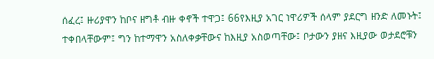ሰፈረ፤ ዙሪያዋን ከቦና ዘግቶ ብዙ ቀኖች ተዋጋ፤ 66የእዚያ አገር ነዋሪዎች ሰላም ያደርግ ዘንድ ለመኑት፤ ተቀበላቸውም፤ ግን ከተማዋን አስለቀቃቸውና ከእዚያ አስወጣቸው፤ ቦታውን ያዘና እዚያው ወታደሮቹን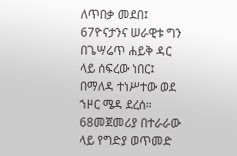ለጥበቃ መደበ፤ 67ዮናታንና ሠራዊቱ ግን በጌሣሬጥ ሐይቅ ዳር ላይ ሰፍረው ነበር፤ በማለዳ ተነሥተው ወደ ኀዞር ሜዳ ደረሰ። 68መጀመሪያ በተራራው ላይ የግድያ ወጥመድ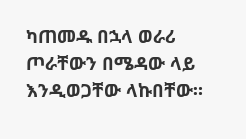ካጠመዱ በኋላ ወራሪ ጦራቸውን በሜዳው ላይ እንዲወጋቸው ላኩበቸው።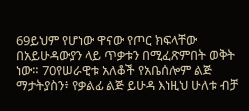69ይህም የሆነው ዋናው የጦር ክፍላቸው በአይሁዳውያን ላይ ጥቃቱን በሚፈጽምበት ወቅት ነው። 70የሠራዊቱ አለቆች የአቤሰሎም ልጅ ማታትያስን፥ የቃልፊ ልጅ ይሁዳ እነዚህ ሁለቱ ብቻ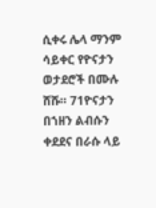ሲቀሩ ሌላ ማንም ሳይቀር የዮናታን ወታደሮች በሙሉ ሸሹ። 71ዮናታን በኀዘን ልብሱን ቀደደና በራሱ ላይ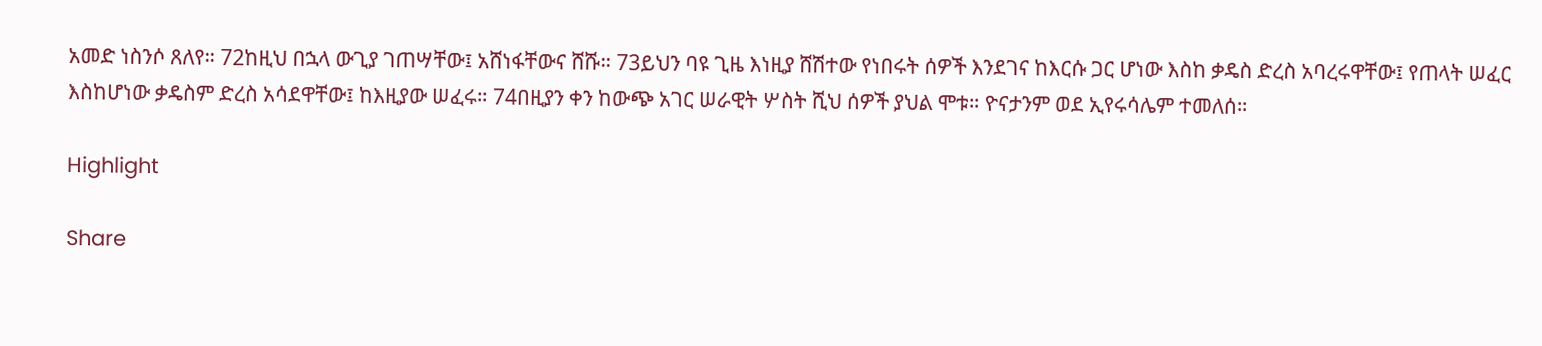አመድ ነስንሶ ጸለየ። 72ከዚህ በኋላ ውጊያ ገጠሣቸው፤ አሸነፋቸውና ሸሹ። 73ይህን ባዩ ጊዜ እነዚያ ሸሽተው የነበሩት ሰዎች እንደገና ከእርሱ ጋር ሆነው እስከ ቃዴስ ድረስ አባረሩዋቸው፤ የጠላት ሠፈር እስከሆነው ቃዴስም ድረስ አሳደዋቸው፤ ከእዚያው ሠፈሩ። 74በዚያን ቀን ከውጭ አገር ሠራዊት ሦስት ሺህ ሰዎች ያህል ሞቱ። ዮናታንም ወደ ኢየሩሳሌም ተመለሰ።

Highlight

Share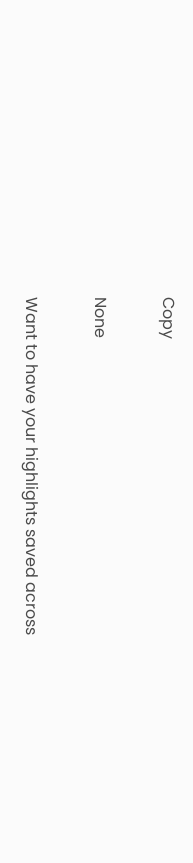Copy

None

Want to have your highlights saved across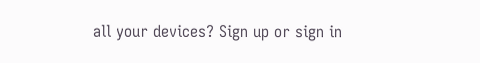all your devices? Sign up or sign in